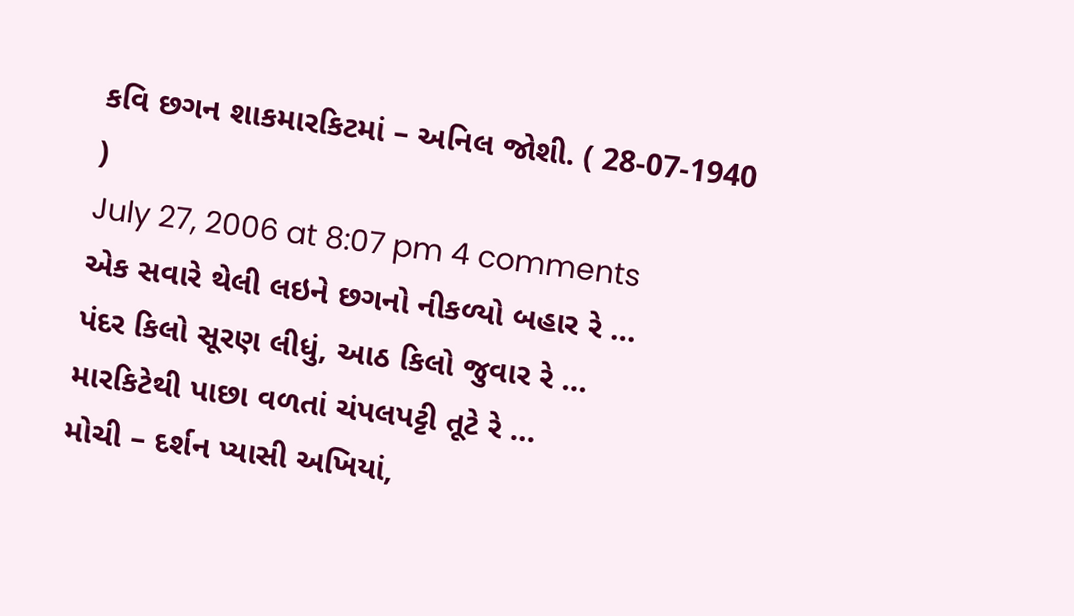કવિ છગન શાકમારકિટમાં – અનિલ જોશી. ( 28-07-1940 )
July 27, 2006 at 8:07 pm 4 comments
એક સવારે થેલી લઇને છગનો નીકળ્યો બહાર રે …
પંદર કિલો સૂરણ લીધું, આઠ કિલો જુવાર રે …
મારકિટેથી પાછા વળતાં ચંપલપટ્ટી તૂટે રે …
મોચી – દર્શન પ્યાસી અખિયાં,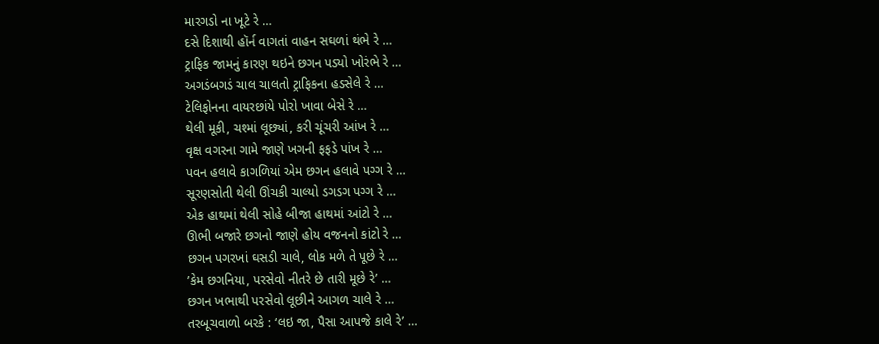મારગડો ના ખૂટે રે …
દસે દિશાથી હૉર્ન વાગતાં વાહન સઘળાં થંભે રે …
ટ્રાફિક જામનું કારણ થઇને છગન પડ્યો ખોરંભે રે …
અગડંબગડં ચાલ ચાલતો ટ્રાફિકના હડસેલે રે …
ટેલિફોનના વાયરછાંયે પોરો ખાવા બેસે રે …
થેલી મૂકી, ચશ્માં લૂછ્યાં, કરી ચૂંચરી આંખ રે …
વૃક્ષ વગરના ગામે જાણે ખગની ફફડે પાંખ રે …
પવન હલાવે કાગળિયાં એમ છગન હલાવે પગ્ગ રે …
સૂરણસોતી થેલી ઊંચકી ચાલ્યો ડગડગ પગ્ગ રે …
એક હાથમાં થેલી સોહે બીજા હાથમાં આંટો રે …
ઊભી બજારે છગનો જાણે હોય વજનનો કાંટો રે …
છગન પગરખાં ઘસડી ચાલે, લોક મળે તે પૂછે રે …
’કેમ છગનિયા, પરસેવો નીતરે છે તારી મૂછે રે’ …
છગન ખભાથી પરસેવો લૂછીને આગળ ચાલે રે …
તરબૂચવાળો બરકે : ‘લઇ જા, પૈસા આપજે કાલે રે’ …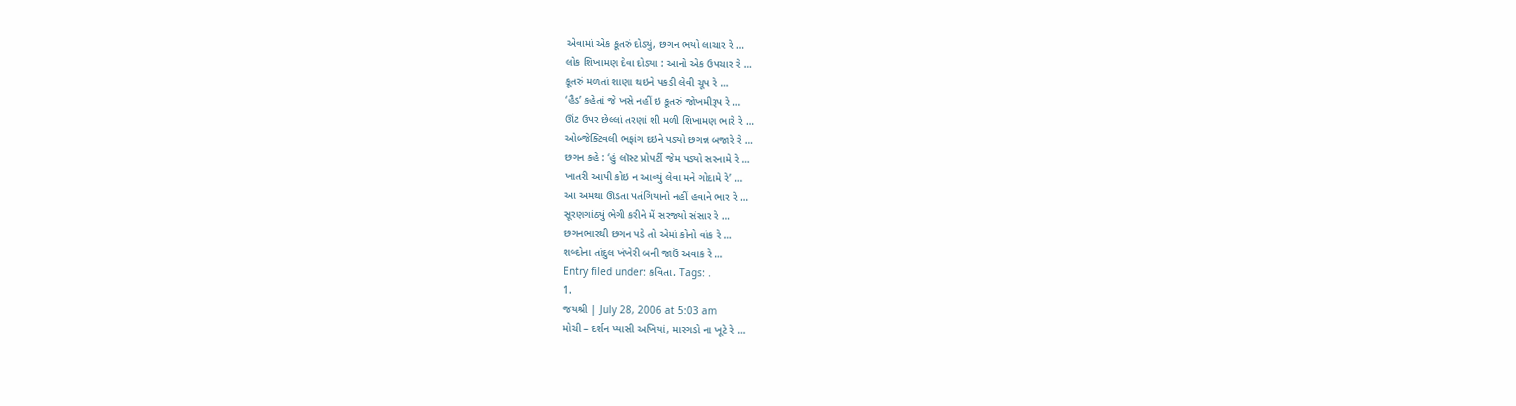એવામાં એક કૂતરું દોડ્યું, છગન ભયો લાચાર રે …
લોક શિખામણ દેવા દોડ્યા : આનો એક ઉપચાર રે …
કૂતરું મળતાં શાણા થઇને પકડી લેવી ચૂપ રે …
‘હૈડ’ કહેતાં જે ખસે નહીં ઇ કૂતરું જોખમીરૂપ રે …
ઊંટ ઉપર છેલ્લાં તરણાં શી મળી શિખામણ ભારે રે …
ઓબ્જેક્ટિવલી ભફાંગ દઇને પડ્યો છગન્ન બજારે રે …
છગન કહે : ‘હું લૉસ્ટ પ્રોપર્ટી જેમ પડ્યો સરનામે રે …
ખાતરી આપી કોઇ ન આવ્યું લેવા મને ગોદામે રે’ …
આ અમથા ઊડતા પતંગિયાનો નહીં હવાને ભાર રે …
સૂરણગાંઠ્યું ભેગી કરીને મેં સરજ્યો સંસાર રે …
છગનભારથી છગન પડે તો એમાં કોનો વાંક રે …
શબ્દોના તાંદુલ ખંખેરી બની જાઉં અવાક રે …
Entry filed under: કવિતા. Tags: .
1.
જયશ્રી | July 28, 2006 at 5:03 am
મોચી – દર્શન પ્યાસી અખિયાં, મારગડો ના ખૂટે રે …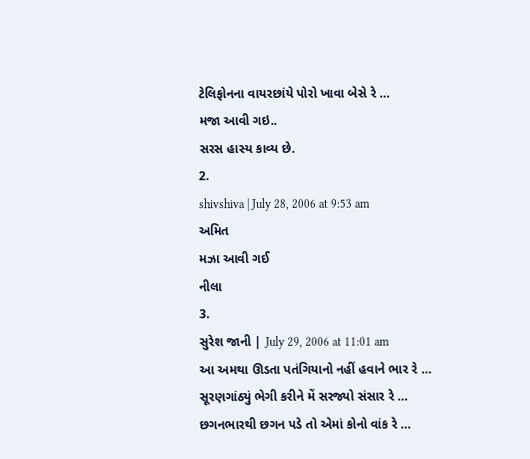ટેલિફોનના વાયરછાંયે પોરો ખાવા બેસે રે …
મજા આવી ગઇ..
સરસ હાસ્ય કાવ્ય છે.
2.
shivshiva | July 28, 2006 at 9:53 am
અમિત
મઝા આવી ગઈ
નીલા
3.
સુરેશ જાની | July 29, 2006 at 11:01 am
આ અમથા ઊડતા પતંગિયાનો નહીં હવાને ભાર રે …
સૂરણગાંઠ્યું ભેગી કરીને મેં સરજ્યો સંસાર રે …
છગનભારથી છગન પડે તો એમાં કોનો વાંક રે …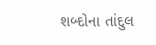શબ્દોના તાંદુલ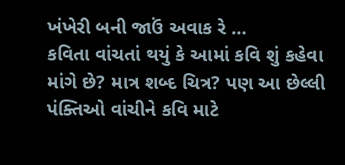ખંખેરી બની જાઉં અવાક રે …
કવિતા વાંચતાં થયું કે આમાં કવિ શું કહેવા માંગે છે? માત્ર શબ્દ ચિત્ર? પણ આ છેલ્લી પંક્તિઓ વાંચીને કવિ માટે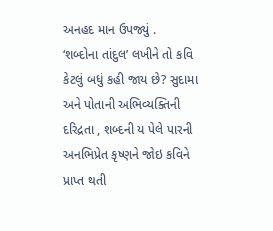અનહદ માન ઉપજ્યું .
‘શબ્દોના તાંદુલ’ લખીને તો કવિ કેટલું બધું કહી જાય છે? સુદામા અને પોતાની અભિવ્યક્તિની દરિદ્રતા , શબ્દની ય પેલે પારની અનભિપ્રેત કૃષ્ણને જોઇ કવિને પ્રાપ્ત થતી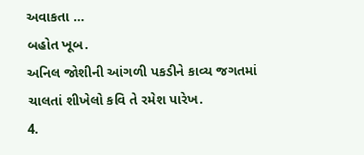અવાકતા …
બહોત ખૂબ.
અનિલ જોશીની આંગળી પકડીને કાવ્ય જગતમાં ચાલતાં શીખેલો કવિ તે રમેશ પારેખ.
4.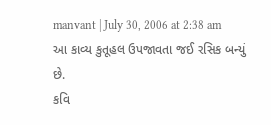manvant | July 30, 2006 at 2:38 am
આ કાવ્ય કુતૂહલ ઉપજાવતા જઈ રસિક બન્યું છે.
કવિ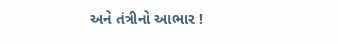અને તંત્રીનો આભાર !